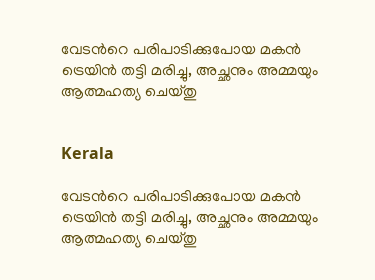വേടന്‍റെ പരിപാടിക്കുപോയ മകൻ ട്രെയിൻ തട്ടി മരിച്ചു, അച്ഛനും അമ്മയും ആത്മഹത്യ ചെയ്തു


Kerala

വേടന്‍റെ പരിപാടിക്കുപോയ മകൻ ട്രെയിൻ തട്ടി മരിച്ചു, അച്ഛനും അമ്മയും ആത്മഹത്യ ചെയ്തു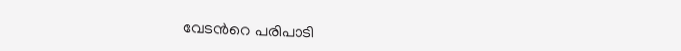വേടൻറെ പരിപാടി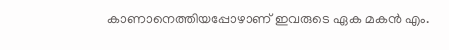കാണാനെത്തിയപ്പോഴാണ് ഇവരുടെ ഏക മകൻ എം.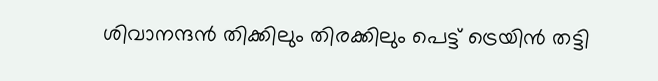ശിവാനന്ദൻ തിക്കിലും തിരക്കിലും പെട്ട് ട്രെയിൻ തട്ടി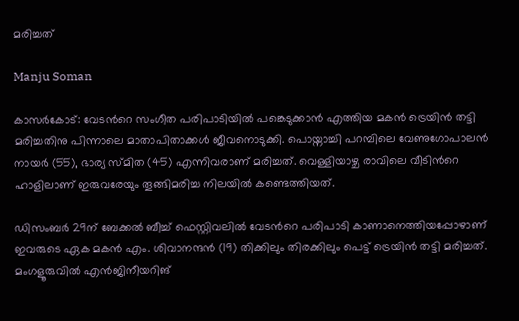മരിച്ചത്

Manju Soman

കാസർകോട്: വേടന്‍റെ സംഗീത പരിപാടിയിൽ പങ്കെടുക്കാൻ എത്തിയ മകൻ ട്രെയിൻ തട്ടി മരിച്ചതിനു പിന്നാലെ മാതാപിതാക്കൾ ജീവനൊടുക്കി. പൊയ്നാച്ചി പറമ്പിലെ വേണുഗോപാലൻ നായർ (55), ഭാര്യ സ്മിത (45) എന്നിവരാണ് മരിച്ചത്. വെള്ളിയാഴ്ച രാവിലെ വീടിന്‍റെ ഹാളിലാണ് ഇരുവരേയും തൂങ്ങിമരിച്ച നിലയിൽ കണ്ടെത്തിയത്.

ഡിസംബർ 29ന് ബേക്കൽ ബീച്ച് ഫെസ്റ്റിവലിൽ വേടൻറെ പരിപാടി കാണാനെത്തിയപ്പോഴാണ് ഇവരുടെ ഏക മകൻ എം. ശിവാനന്ദൻ (19) തിക്കിലും തിരക്കിലും പെട്ട് ട്രെയിൻ തട്ടി മരിച്ചത്. മംഗളൂരുവിൽ എൻജിനീയറിങ്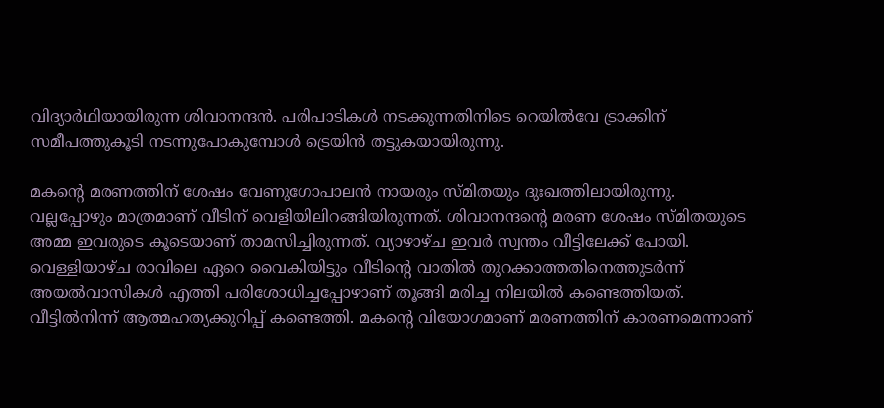വിദ്യാർഥിയായിരുന്ന ശിവാനന്ദൻ. പരിപാടികൾ നടക്കുന്നതിനിടെ റെയിൽവേ ട്രാക്കിന് സമീപത്തുകൂടി നടന്നുപോകുമ്പോൾ ട്രെയിൻ തട്ടുകയായിരുന്നു.

മകന്‍റെ മരണത്തിന് ശേഷം വേണുഗോപാലൻ നായരും സ്മിതയും ദുഃഖത്തിലായിരുന്നു. വല്ലപ്പോഴും മാത്രമാണ് വീടിന് വെളിയിലിറങ്ങിയിരുന്നത്. ശിവാനന്ദന്‍റെ മരണ ശേഷം സ്മിതയുടെ അമ്മ ഇവരുടെ കൂടെയാണ് താമസിച്ചിരുന്നത്. വ്യാഴാഴ്ച ഇവർ സ്വന്തം വീട്ടിലേക്ക് പോയി. വെള്ളിയാഴ്ച രാവിലെ ഏറെ വൈകിയിട്ടും വീടിന്‍റെ വാതിൽ തുറക്കാത്തതിനെത്തുടർന്ന് അയൽവാസികൾ എത്തി പരിശോധിച്ചപ്പോഴാണ് തൂങ്ങി മരിച്ച നിലയിൽ കണ്ടെത്തിയത്. വീട്ടിൽനിന്ന് ആത്മഹത്യക്കുറിപ്പ് കണ്ടെത്തി. മകന്‍റെ വിയോഗമാണ് മരണത്തിന് കാരണമെന്നാണ്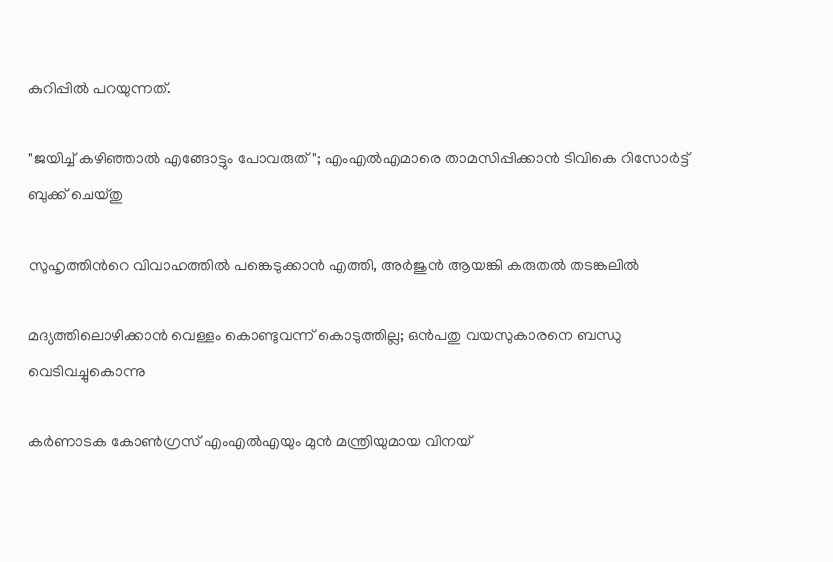കുറിപ്പിൽ പറയുന്നത്.

"ജയിച്ച് കഴിഞ്ഞാൽ എങ്ങോട്ടും പോവരുത്"; എംഎൽഎമാരെ താമസിപ്പിക്കാൻ ടിവികെ റിസോർട്ട് ബുക്ക് ചെയ്തു

സുഹൃത്തിന്‍റെ വിവാഹത്തിൽ പങ്കെടുക്കാൻ എത്തി, അർജുൻ ആയങ്കി കരുതൽ തടങ്കലിൽ

മദ്യത്തിലൊഴിക്കാൻ വെള്ളം കൊണ്ടുവന്ന് കൊടുത്തില്ല; ഒൻപതു വയസുകാരനെ ബന്ധു വെടിവച്ചുകൊന്നു

കർണാടക കോൺഗ്രസ് എംഎൽഎയും മുൻ മന്ത്രിയുമായ വിനയ്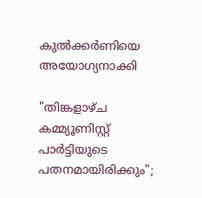കുൽക്കർണിയെ അയോഗ്യനാക്കി

"തിങ്കളാഴ്ച കമ്മ്യൂണിസ്റ്റ് പാർട്ടിയുടെ പതനമായിരിക്കും";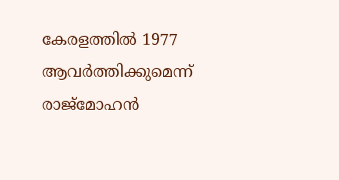കേരളത്തിൽ 1977 ആവർത്തിക്കുമെന്ന് രാജ്മോഹൻ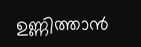ഉണ്ണിത്താൻ